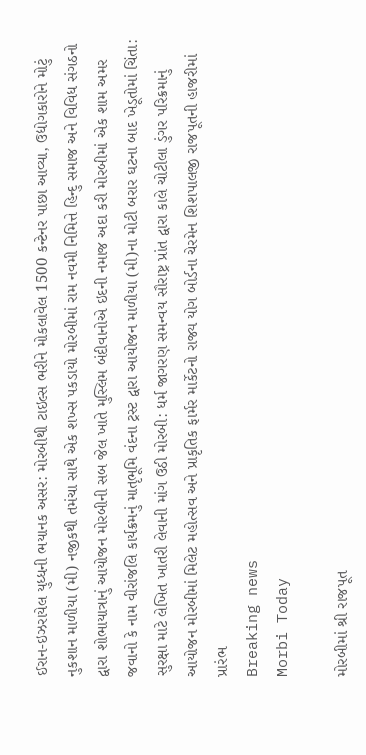ઈરાન-ઇઝરાયેલ યુધ્ધની ભયાનક અસર: મોરબીથી ટાઇલ્સ ભરીને મોકલાવેલ 1500 કન્ટેનર પાછા આવ્યા, ઉદ્યોગકારોને મોટું નુકશાન માળીયા (મી) નજીકથી તમંચા સાથે એક શખ્સ પકડાયો મોરબીમાં રામ નવમી નિમિત્તે હિન્દુ સમાજ અને વિવિધ સંગઠનો દ્વારા શોભાયાત્રાનું આયોજન મોરબીની સબ જેલ ખાતે મુસ્લિમ બંદીવાનોએ ઇદની નમાજ અદા કરી મોરબીમાં એક શામ અમર જવાનો કે નામ વીરાંજલિ કાર્યક્રમનું માતૃભૂમિ વંદના ટ્રસ્ટ દ્વારા આયોજન માળીયા (મી)ના મોટી બરાર ઘટના બાદ ખેડૂતોમાં ચિંતા: સુરક્ષા માટે લેખિત ખાતરી લેવાની માંગ ઉઠી મોરબી: ધર્મ જાગરણ સમન્વય સૌરાષ્ટ્ર પ્રાંત દ્વારા કાલે ચોટીલા ડુંગર પરિક્રમાનું આયોજન મોરબીમાં મિલેટ મહોત્સવ અને પ્રાકૃતિક ફાર્મર માર્કેટનો રાજ્ય યોગ બોર્ડના ચેરમેન શિશપાલજી રાજપૂતની હાજરીમાં પ્રારંભ
Breaking news
Morbi Today

મોરબીમાં શ્રી રાજપૂત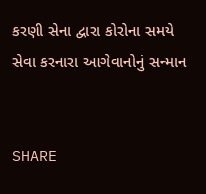કરણી સેના દ્વારા કોરોના સમયે સેવા કરનારા આગેવાનોનું સન્માન


SHARE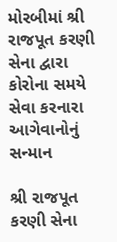મોરબીમાં શ્રી રાજપૂત કરણી સેના દ્વારા કોરોના સમયે સેવા કરનારા આગેવાનોનું સન્માન

શ્રી રાજપૂત કરણી સેના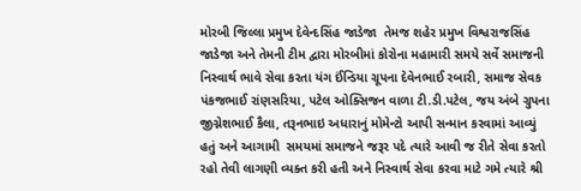મોરબી જિલ્લા પ્રમુખ દેવેન્દસિંહ જાડેજા  તેમજ શહેર પ્રમુખ વિશ્વરાજસિંહ જાડેજા અને તેમની ટીમ દ્વારા મોરબીમાં કોરોના મહામારી સમયે સર્વે સમાજની નિસ્વાર્થ ભાવે સેવા કરતા યંગ ઈંન્ડિયા ગ્રૂપના દેવેનભાઈ રબારી, સમાજ સેવક પંકજભાઈ રાંણસરિયા, પટેલ ઓક્સિજન વાળા ટી.ડી.પટેલ, જય અંબે ગ્રુપના જીગ્નેશભાઈ કૈલા, તરૂનભાઇ અધારાનું મોમેન્ટો આપી સન્માન કરવામાં આવ્યું હતું અને આગામી  સમયમાં સમાજને જરૂર પદે ત્યારે આવી જ રીતે સેવા કરતો રહો તેવી લાગણી વ્યક્ત કરી હતી અને નિસ્વાર્થ સેવા કરવા માટે ગમે ત્યારે શ્રી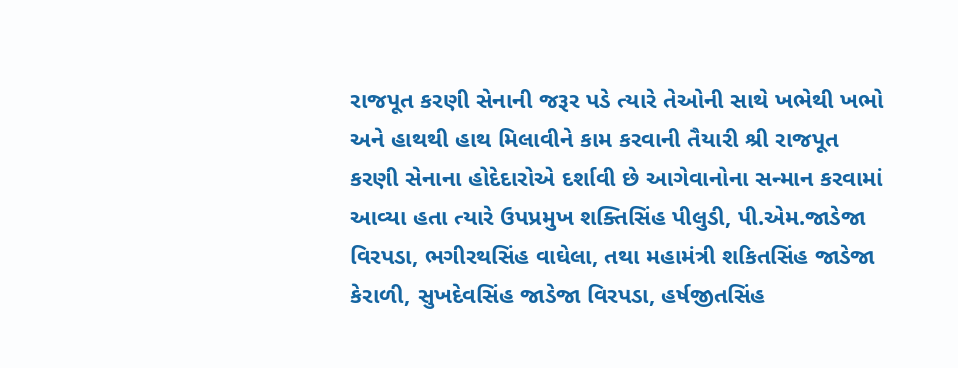રાજપૂત કરણી સેનાની જરૂર પડે ત્યારે તેઓની સાથે ખભેથી ખભો અને હાથથી હાથ મિલાવીને કામ કરવાની તૈયારી શ્રી રાજપૂત કરણી સેનાના હોદેદારોએ દર્શાવી છે આગેવાનોના સન્માન કરવામાં આવ્યા હતા ત્યારે ઉપપ્રમુખ શક્તિસિંહ પીલુડી, પી.એમ.જાડેજા વિરપડા, ભગીરથસિંહ વાઘેલા, તથા મહામંત્રી શકિતસિંહ જાડેજા  કેરાળી, સુખદેવસિંહ જાડેજા વિરપડા, હર્ષજીતસિંહ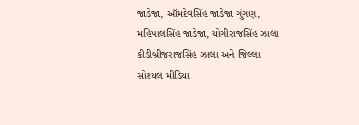જાડેજા, ઑમદેવસિંહ જાડેજા ગુંગણ, મહિપાલસિંહ જાડેજા, યોગીરાજસિંહ ઝાલા કીડીબ્રીજરાજસિંહ ઝાલા અને જિલ્લા  સોશ્યલ મીડિયા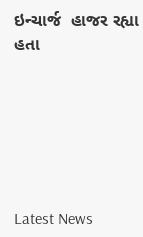ઇન્ચાર્જ  હાજર રહ્યા હતા






Latest News